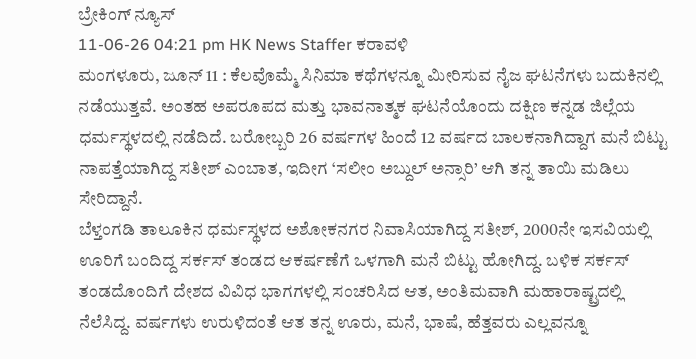ಬ್ರೇಕಿಂಗ್ ನ್ಯೂಸ್
11-06-26 04:21 pm HK News Staffer ಕರಾವಳಿ
ಮಂಗಳೂರು, ಜೂನ್ 11 : ಕೆಲವೊಮ್ಮೆ ಸಿನಿಮಾ ಕಥೆಗಳನ್ನೂ ಮೀರಿಸುವ ನೈಜ ಘಟನೆಗಳು ಬದುಕಿನಲ್ಲಿ ನಡೆಯುತ್ತವೆ. ಅಂತಹ ಅಪರೂಪದ ಮತ್ತು ಭಾವನಾತ್ಮಕ ಘಟನೆಯೊಂದು ದಕ್ಷಿಣ ಕನ್ನಡ ಜಿಲ್ಲೆಯ ಧರ್ಮಸ್ಥಳದಲ್ಲಿ ನಡೆದಿದೆ. ಬರೋಬ್ಬರಿ 26 ವರ್ಷಗಳ ಹಿಂದೆ 12 ವರ್ಷದ ಬಾಲಕನಾಗಿದ್ದಾಗ ಮನೆ ಬಿಟ್ಟು ನಾಪತ್ತೆಯಾಗಿದ್ದ ಸತೀಶ್ ಎಂಬಾತ, ಇದೀಗ ‘ಸಲೀಂ ಅಬ್ದುಲ್ ಅನ್ಸಾರಿ’ ಆಗಿ ತನ್ನ ತಾಯಿ ಮಡಿಲು ಸೇರಿದ್ದಾನೆ.
ಬೆಳ್ತಂಗಡಿ ತಾಲೂಕಿನ ಧರ್ಮಸ್ಥಳದ ಅಶೋಕನಗರ ನಿವಾಸಿಯಾಗಿದ್ದ ಸತೀಶ್, 2000ನೇ ಇಸವಿಯಲ್ಲಿ ಊರಿಗೆ ಬಂದಿದ್ದ ಸರ್ಕಸ್ ತಂಡದ ಆಕರ್ಷಣೆಗೆ ಒಳಗಾಗಿ ಮನೆ ಬಿಟ್ಟು ಹೋಗಿದ್ದ. ಬಳಿಕ ಸರ್ಕಸ್ ತಂಡದೊಂದಿಗೆ ದೇಶದ ವಿವಿಧ ಭಾಗಗಳಲ್ಲಿ ಸಂಚರಿಸಿದ ಆತ, ಅಂತಿಮವಾಗಿ ಮಹಾರಾಷ್ಟ್ರದಲ್ಲಿ ನೆಲೆಸಿದ್ದ. ವರ್ಷಗಳು ಉರುಳಿದಂತೆ ಆತ ತನ್ನ ಊರು, ಮನೆ, ಭಾಷೆ, ಹೆತ್ತವರು ಎಲ್ಲವನ್ನೂ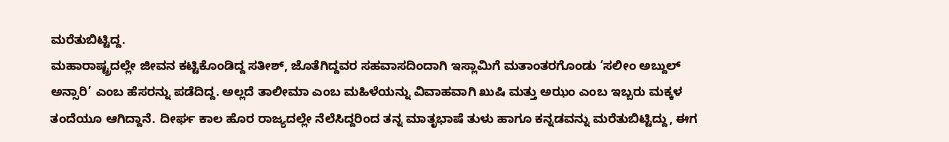ಮರೆತುಬಿಟ್ಟಿದ್ದ.
ಮಹಾರಾಷ್ಟ್ರದಲ್ಲೇ ಜೀವನ ಕಟ್ಟಿಕೊಂಡಿದ್ದ ಸತೀಶ್, ಜೊತೆಗಿದ್ದವರ ಸಹವಾಸದಿಂದಾಗಿ ಇಸ್ಲಾಮಿಗೆ ಮತಾಂತರಗೊಂಡು ‘ಸಲೀಂ ಅಬ್ದುಲ್ ಅನ್ಸಾರಿ’ ಎಂಬ ಹೆಸರನ್ನು ಪಡೆದಿದ್ದ. ಅಲ್ಲದೆ ತಾಲೀಮಾ ಎಂಬ ಮಹಿಳೆಯನ್ನು ವಿವಾಹವಾಗಿ ಖುಷಿ ಮತ್ತು ಅಝಂ ಎಂಬ ಇಬ್ಬರು ಮಕ್ಕಳ ತಂದೆಯೂ ಆಗಿದ್ದಾನೆ. ದೀರ್ಘ ಕಾಲ ಹೊರ ರಾಜ್ಯದಲ್ಲೇ ನೆಲೆಸಿದ್ದರಿಂದ ತನ್ನ ಮಾತೃಭಾಷೆ ತುಳು ಹಾಗೂ ಕನ್ನಡವನ್ನು ಮರೆತುಬಿಟ್ಟಿದ್ದು, ಈಗ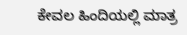ಕೇವಲ ಹಿಂದಿಯಲ್ಲಿ ಮಾತ್ರ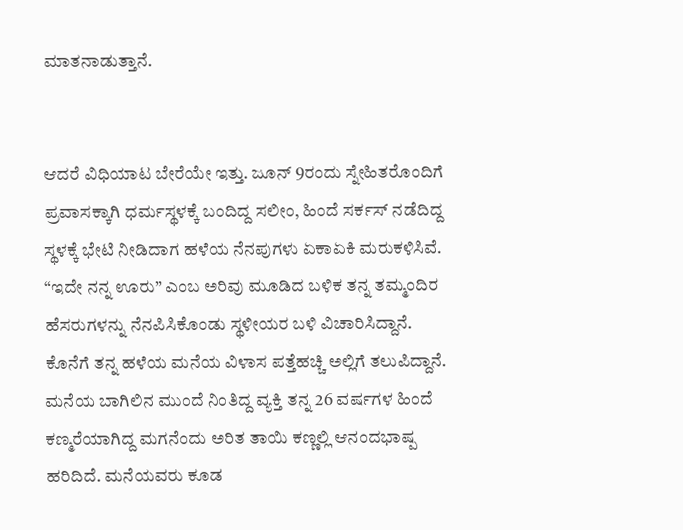ಮಾತನಾಡುತ್ತಾನೆ.


ಆದರೆ ವಿಧಿಯಾಟ ಬೇರೆಯೇ ಇತ್ತು. ಜೂನ್ 9ರಂದು ಸ್ನೇಹಿತರೊಂದಿಗೆ ಪ್ರವಾಸಕ್ಕಾಗಿ ಧರ್ಮಸ್ಥಳಕ್ಕೆ ಬಂದಿದ್ದ ಸಲೀಂ, ಹಿಂದೆ ಸರ್ಕಸ್ ನಡೆದಿದ್ದ ಸ್ಥಳಕ್ಕೆ ಭೇಟಿ ನೀಡಿದಾಗ ಹಳೆಯ ನೆನಪುಗಳು ಏಕಾಏಕಿ ಮರುಕಳಿಸಿವೆ. “ಇದೇ ನನ್ನ ಊರು” ಎಂಬ ಅರಿವು ಮೂಡಿದ ಬಳಿಕ ತನ್ನ ತಮ್ಮಂದಿರ ಹೆಸರುಗಳನ್ನು ನೆನಪಿಸಿಕೊಂಡು ಸ್ಥಳೀಯರ ಬಳಿ ವಿಚಾರಿಸಿದ್ದಾನೆ. ಕೊನೆಗೆ ತನ್ನ ಹಳೆಯ ಮನೆಯ ವಿಳಾಸ ಪತ್ತೆಹಚ್ಚಿ ಅಲ್ಲಿಗೆ ತಲುಪಿದ್ದಾನೆ.
ಮನೆಯ ಬಾಗಿಲಿನ ಮುಂದೆ ನಿಂತಿದ್ದ ವ್ಯಕ್ತಿ ತನ್ನ 26 ವರ್ಷಗಳ ಹಿಂದೆ ಕಣ್ಮರೆಯಾಗಿದ್ದ ಮಗನೆಂದು ಅರಿತ ತಾಯಿ ಕಣ್ಣಲ್ಲಿ ಆನಂದಭಾಷ್ಪ ಹರಿದಿದೆ. ಮನೆಯವರು ಕೂಡ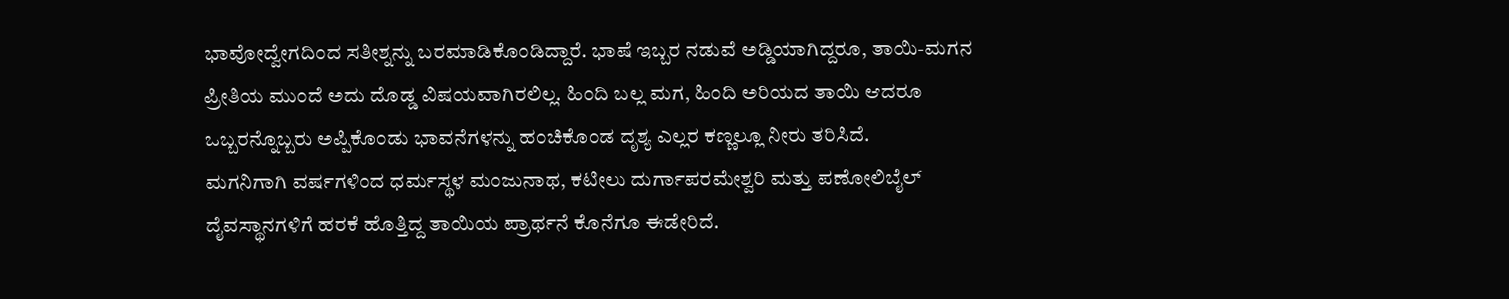ಭಾವೋದ್ವೇಗದಿಂದ ಸತೀಶ್ನನ್ನು ಬರಮಾಡಿಕೊಂಡಿದ್ದಾರೆ. ಭಾಷೆ ಇಬ್ಬರ ನಡುವೆ ಅಡ್ಡಿಯಾಗಿದ್ದರೂ, ತಾಯಿ-ಮಗನ ಪ್ರೀತಿಯ ಮುಂದೆ ಅದು ದೊಡ್ಡ ವಿಷಯವಾಗಿರಲಿಲ್ಲ. ಹಿಂದಿ ಬಲ್ಲ ಮಗ, ಹಿಂದಿ ಅರಿಯದ ತಾಯಿ ಆದರೂ ಒಬ್ಬರನ್ನೊಬ್ಬರು ಅಪ್ಪಿಕೊಂಡು ಭಾವನೆಗಳನ್ನು ಹಂಚಿಕೊಂಡ ದೃಶ್ಯ ಎಲ್ಲರ ಕಣ್ಣಲ್ಲೂ ನೀರು ತರಿಸಿದೆ.
ಮಗನಿಗಾಗಿ ವರ್ಷಗಳಿಂದ ಧರ್ಮಸ್ಥಳ ಮಂಜುನಾಥ, ಕಟೀಲು ದುರ್ಗಾಪರಮೇಶ್ವರಿ ಮತ್ತು ಪಣೋಲಿಬೈಲ್ ದೈವಸ್ಥಾನಗಳಿಗೆ ಹರಕೆ ಹೊತ್ತಿದ್ದ ತಾಯಿಯ ಪ್ರಾರ್ಥನೆ ಕೊನೆಗೂ ಈಡೇರಿದೆ.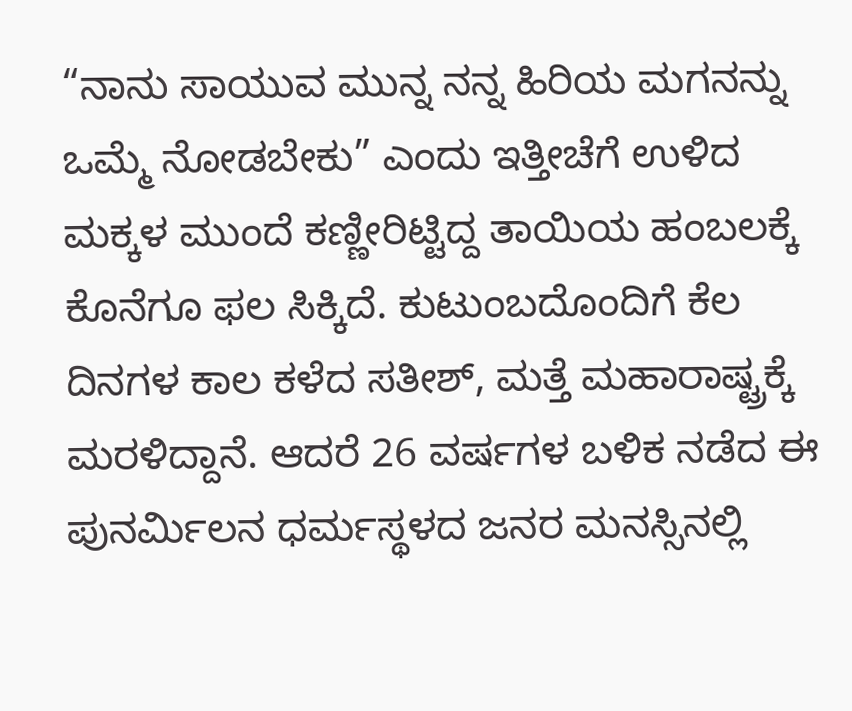“ನಾನು ಸಾಯುವ ಮುನ್ನ ನನ್ನ ಹಿರಿಯ ಮಗನನ್ನು ಒಮ್ಮೆ ನೋಡಬೇಕು” ಎಂದು ಇತ್ತೀಚೆಗೆ ಉಳಿದ ಮಕ್ಕಳ ಮುಂದೆ ಕಣ್ಣೀರಿಟ್ಟಿದ್ದ ತಾಯಿಯ ಹಂಬಲಕ್ಕೆ ಕೊನೆಗೂ ಫಲ ಸಿಕ್ಕಿದೆ. ಕುಟುಂಬದೊಂದಿಗೆ ಕೆಲ ದಿನಗಳ ಕಾಲ ಕಳೆದ ಸತೀಶ್, ಮತ್ತೆ ಮಹಾರಾಷ್ಟ್ರಕ್ಕೆ ಮರಳಿದ್ದಾನೆ. ಆದರೆ 26 ವರ್ಷಗಳ ಬಳಿಕ ನಡೆದ ಈ ಪುನರ್ಮಿಲನ ಧರ್ಮಸ್ಥಳದ ಜನರ ಮನಸ್ಸಿನಲ್ಲಿ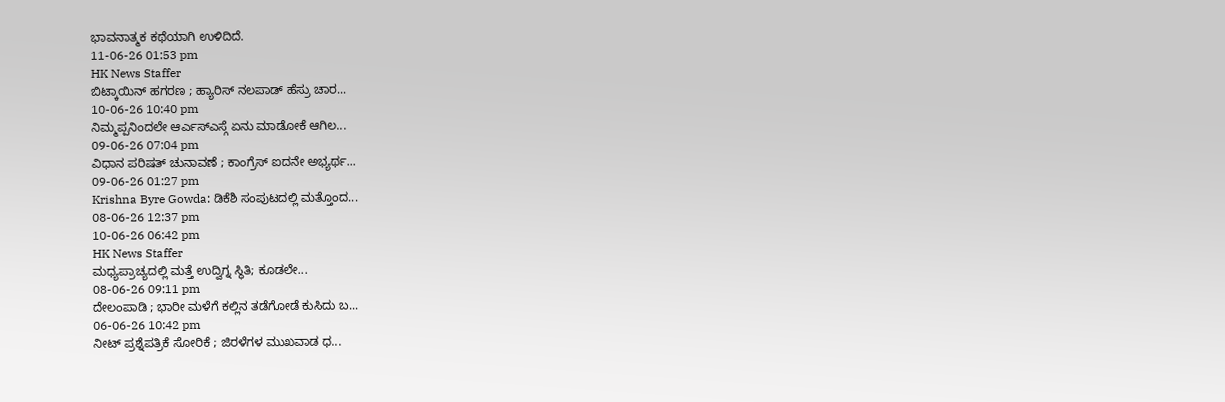ಭಾವನಾತ್ಮಕ ಕಥೆಯಾಗಿ ಉಳಿದಿದೆ.
11-06-26 01:53 pm
HK News Staffer
ಬಿಟ್ಕಾಯಿನ್ ಹಗರಣ ; ಹ್ಯಾರಿಸ್ ನಲಪಾಡ್ ಹೆಸ್ರು ಚಾರ...
10-06-26 10:40 pm
ನಿಮ್ಮಪ್ಪನಿಂದಲೇ ಆರ್ಎಸ್ಎಸ್ಗೆ ಏನು ಮಾಡೋಕೆ ಆಗಿಲ...
09-06-26 07:04 pm
ವಿಧಾನ ಪರಿಷತ್ ಚುನಾವಣೆ ; ಕಾಂಗ್ರೆಸ್ ಐದನೇ ಅಭ್ಯರ್ಥ...
09-06-26 01:27 pm
Krishna Byre Gowda: ಡಿಕೆಶಿ ಸಂಪುಟದಲ್ಲಿ ಮತ್ತೊಂದ...
08-06-26 12:37 pm
10-06-26 06:42 pm
HK News Staffer
ಮಧ್ಯಪ್ರಾಚ್ಯದಲ್ಲಿ ಮತ್ತೆ ಉದ್ವಿಗ್ನ ಸ್ಥಿತಿ; ಕೂಡಲೇ...
08-06-26 09:11 pm
ದೇಲಂಪಾಡಿ ; ಭಾರೀ ಮಳೆಗೆ ಕಲ್ಲಿನ ತಡೆಗೋಡೆ ಕುಸಿದು ಬ...
06-06-26 10:42 pm
ನೀಟ್ ಪ್ರಶ್ನೆಪತ್ರಿಕೆ ಸೋರಿಕೆ ; ಜಿರಳೆಗಳ ಮುಖವಾಡ ಧ...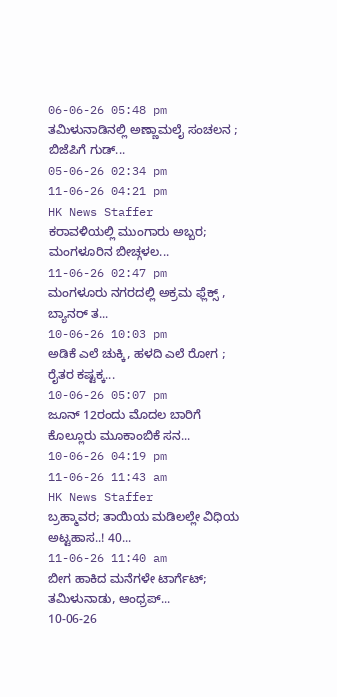06-06-26 05:48 pm
ತಮಿಳುನಾಡಿನಲ್ಲಿ ಅಣ್ಣಾಮಲೈ ಸಂಚಲನ ; ಬಿಜೆಪಿಗೆ ಗುಡ್...
05-06-26 02:34 pm
11-06-26 04:21 pm
HK News Staffer
ಕರಾವಳಿಯಲ್ಲಿ ಮುಂಗಾರು ಅಬ್ಬರ; ಮಂಗಳೂರಿನ ಬೀಚ್ಗಳಲ...
11-06-26 02:47 pm
ಮಂಗಳೂರು ನಗರದಲ್ಲಿ ಅಕ್ರಮ ಫ್ಲೆಕ್ಸ್ , ಬ್ಯಾನರ್ ತ...
10-06-26 10:03 pm
ಅಡಿಕೆ ಎಲೆ ಚುಕ್ಕಿ, ಹಳದಿ ಎಲೆ ರೋಗ ; ರೈತರ ಕಷ್ಟಕ್ಕ...
10-06-26 05:07 pm
ಜೂನ್ 12ರಂದು ಮೊದಲ ಬಾರಿಗೆ ಕೊಲ್ಲೂರು ಮೂಕಾಂಬಿಕೆ ಸನ...
10-06-26 04:19 pm
11-06-26 11:43 am
HK News Staffer
ಬ್ರಹ್ಮಾವರ; ತಾಯಿಯ ಮಡಿಲಲ್ಲೇ ವಿಧಿಯ ಅಟ್ಟಹಾಸ..! 40...
11-06-26 11:40 am
ಬೀಗ ಹಾಕಿದ ಮನೆಗಳೇ ಟಾರ್ಗೆಟ್; ತಮಿಳುನಾಡು, ಆಂಧ್ರಪ್...
10-06-26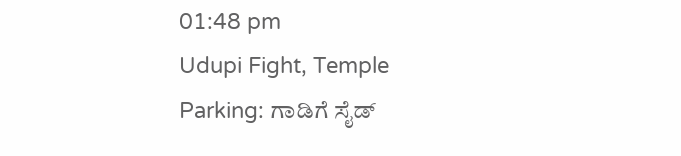01:48 pm
Udupi Fight, Temple Parking: ಗಾಡಿಗೆ ಸೈಡ್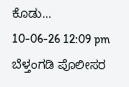ಕೊಡು...
10-06-26 12:09 pm
ಬೆಳ್ತಂಗಡಿ ಪೊಲೀಸರ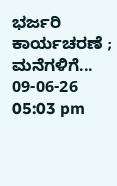ಭರ್ಜರಿ ಕಾರ್ಯಚರಣೆ ; ಮನೆಗಳಿಗೆ...
09-06-26 05:03 pm